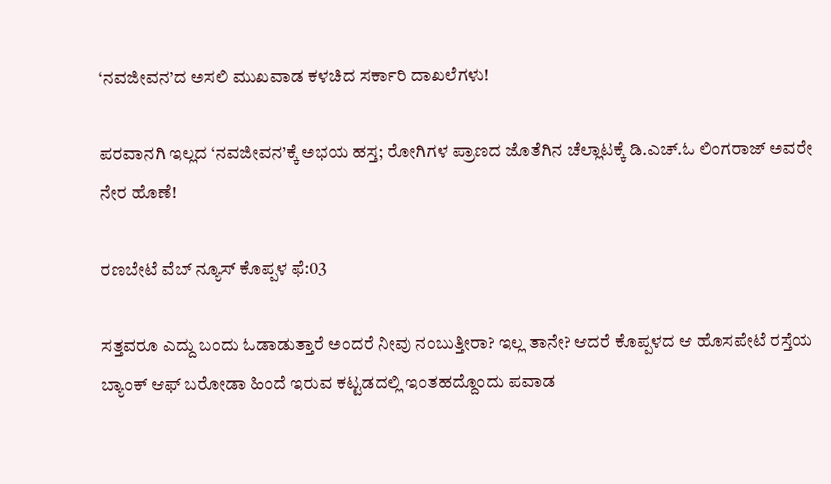‘ನವಜೀವನ’ದ ಅಸಲಿ ಮುಖವಾಡ ಕಳಚಿದ ಸರ್ಕಾರಿ ದಾಖಲೆಗಳು!

ಪರವಾನಗಿ ಇಲ್ಲದ ‘ನವಜೀವನ’ಕ್ಕೆ ಅಭಯ ಹಸ್ತ; ರೋಗಿಗಳ ಪ್ರಾಣದ ಜೊತೆಗಿನ ಚೆಲ್ಲಾಟಕ್ಕೆ ಡಿ.ಎಚ್.ಓ ಲಿಂಗರಾಜ್ ಅವರೇ ನೇರ ಹೊಣೆ!

ರಣಬೇಟೆ ವೆಬ್ ನ್ಯೂಸ್ ಕೊಪ್ಪಳ ಫೆ:03

ಸತ್ತವರೂ ಎದ್ದು ಬಂದು ಓಡಾಡುತ್ತಾರೆ ಅಂದರೆ ನೀವು ನಂಬುತ್ತೀರಾ? ಇಲ್ಲ ತಾನೇ? ಆದರೆ ಕೊಪ್ಪಳದ ಆ ಹೊಸಪೇಟೆ ರಸ್ತೆಯ ಬ್ಯಾಂಕ್ ಆಫ್ ಬರೋಡಾ ಹಿಂದೆ ಇರುವ ಕಟ್ಟಡದಲ್ಲಿ ಇಂತಹದ್ದೊಂದು ಪವಾಡ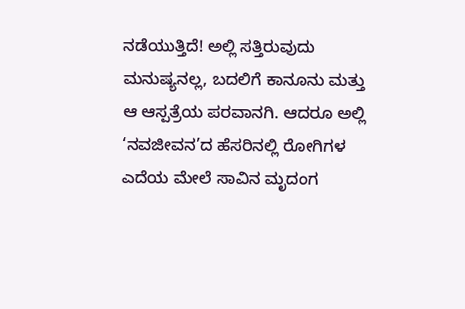ನಡೆಯುತ್ತಿದೆ! ಅಲ್ಲಿ ಸತ್ತಿರುವುದು ಮನುಷ್ಯನಲ್ಲ, ಬದಲಿಗೆ ಕಾನೂನು ಮತ್ತು ಆ ಆಸ್ಪತ್ರೆಯ ಪರವಾನಗಿ. ಆದರೂ ಅಲ್ಲಿ ‘ನವಜೀವನ’ದ ಹೆಸರಿನಲ್ಲಿ ರೋಗಿಗಳ ಎದೆಯ ಮೇಲೆ ಸಾವಿನ ಮೃದಂಗ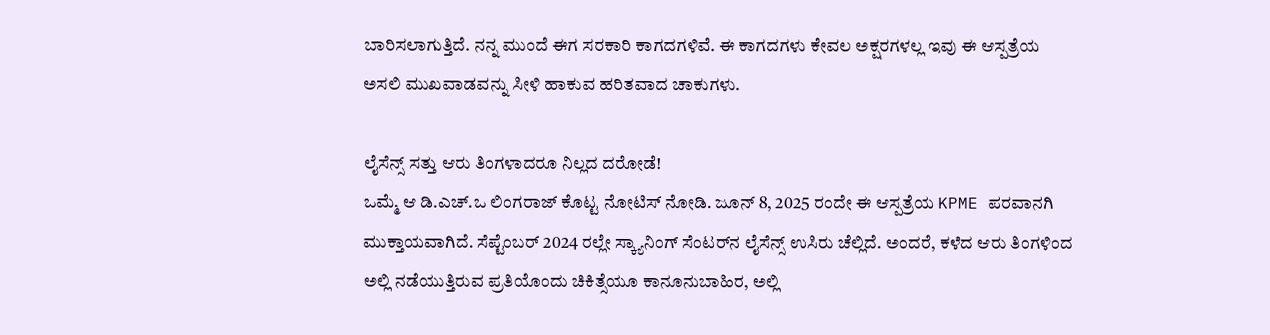ಬಾರಿಸಲಾಗುತ್ತಿದೆ. ನನ್ನ ಮುಂದೆ ಈಗ ಸರಕಾರಿ ಕಾಗದಗಳಿವೆ. ಈ ಕಾಗದಗಳು ಕೇವಲ ಅಕ್ಷರಗಳಲ್ಲ ಇವು ಈ ಆಸ್ಪತ್ರೆಯ ಅಸಲಿ ಮುಖವಾಡವನ್ನು ಸೀಳಿ ಹಾಕುವ ಹರಿತವಾದ ಚಾಕುಗಳು.

ಲೈಸೆನ್ಸ್ ಸತ್ತು ಆರು ತಿಂಗಳಾದರೂ ನಿಲ್ಲದ ದರೋಡೆ!
ಒಮ್ಮೆ ಆ ಡಿ.ಎಚ್.ಒ ಲಿಂಗರಾಜ್ ಕೊಟ್ಟ ನೋಟಿಸ್ ನೋಡಿ. ಜೂನ್ 8, 2025 ರಂದೇ ಈ ಆಸ್ಪತ್ರೆಯ KPME ಪರವಾನಗಿ ಮುಕ್ತಾಯವಾಗಿದೆ. ಸೆಪ್ಟೆಂಬರ್ 2024 ರಲ್ಲೇ ಸ್ಕ್ಯಾನಿಂಗ್ ಸೆಂಟರ್‌ನ ಲೈಸೆನ್ಸ್ ಉಸಿರು ಚೆಲ್ಲಿದೆ. ಅಂದರೆ, ಕಳೆದ ಆರು ತಿಂಗಳಿಂದ ಅಲ್ಲಿ ನಡೆಯುತ್ತಿರುವ ಪ್ರತಿಯೊಂದು ಚಿಕಿತ್ಸೆಯೂ ಕಾನೂನುಬಾಹಿರ, ಅಲ್ಲಿ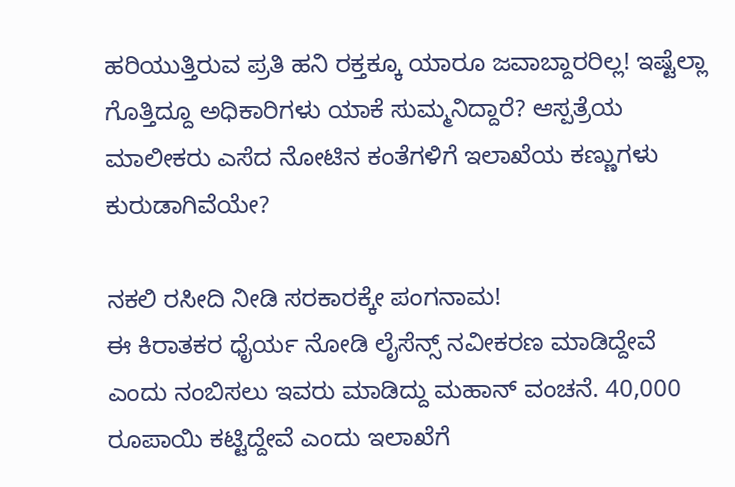ಹರಿಯುತ್ತಿರುವ ಪ್ರತಿ ಹನಿ ರಕ್ತಕ್ಕೂ ಯಾರೂ ಜವಾಬ್ದಾರರಿಲ್ಲ! ಇಷ್ಟೆಲ್ಲಾ ಗೊತ್ತಿದ್ದೂ ಅಧಿಕಾರಿಗಳು ಯಾಕೆ ಸುಮ್ಮನಿದ್ದಾರೆ? ಆಸ್ಪತ್ರೆಯ ಮಾಲೀಕರು ಎಸೆದ ನೋಟಿನ ಕಂತೆಗಳಿಗೆ ಇಲಾಖೆಯ ಕಣ್ಣುಗಳು ಕುರುಡಾಗಿವೆಯೇ?

ನಕಲಿ ರಸೀದಿ ನೀಡಿ ಸರಕಾರಕ್ಕೇ ಪಂಗನಾಮ!
ಈ ಕಿರಾತಕರ ಧೈರ್ಯ ನೋಡಿ ಲೈಸೆನ್ಸ್ ನವೀಕರಣ ಮಾಡಿದ್ದೇವೆ ಎಂದು ನಂಬಿಸಲು ಇವರು ಮಾಡಿದ್ದು ಮಹಾನ್ ವಂಚನೆ. 40,000 ರೂಪಾಯಿ ಕಟ್ಟಿದ್ದೇವೆ ಎಂದು ಇಲಾಖೆಗೆ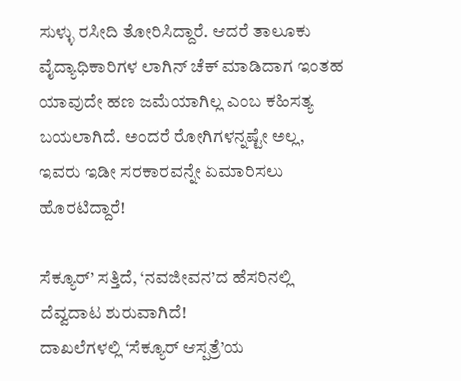ಸುಳ್ಳು ರಸೀದಿ ತೋರಿಸಿದ್ದಾರೆ. ಆದರೆ ತಾಲೂಕು ವೈದ್ಯಾಧಿಕಾರಿಗಳ ಲಾಗಿನ್ ಚೆಕ್ ಮಾಡಿದಾಗ ಇಂತಹ ಯಾವುದೇ ಹಣ ಜಮೆಯಾಗಿಲ್ಲ ಎಂಬ ಕಹಿಸತ್ಯ ಬಯಲಾಗಿದೆ. ಅಂದರೆ ರೋಗಿಗಳನ್ನಷ್ಟೇ ಅಲ್ಲ, ಇವರು ಇಡೀ ಸರಕಾರವನ್ನೇ ಏಮಾರಿಸಲು ಹೊರಟಿದ್ದಾರೆ!

ಸೆಕ್ಯೂರ್’ ಸತ್ತಿದೆ, ‘ನವಜೀವನ’ದ ಹೆಸರಿನಲ್ಲಿ ದೆವ್ವದಾಟ ಶುರುವಾಗಿದೆ!
ದಾಖಲೆಗಳಲ್ಲಿ ‘ಸೆಕ್ಯೂರ್ ಆಸ್ಪತ್ರೆ’ಯ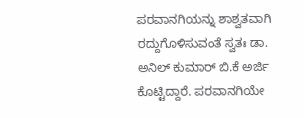ಪರವಾನಗಿಯನ್ನು ಶಾಶ್ವತವಾಗಿ ರದ್ದುಗೊಳಿಸುವಂತೆ ಸ್ವತಃ ಡಾ. ಅನಿಲ್ ಕುಮಾರ್ ಬಿ.ಕೆ ಅರ್ಜಿ ಕೊಟ್ಟಿದ್ದಾರೆ. ಪರವಾನಗಿಯೇ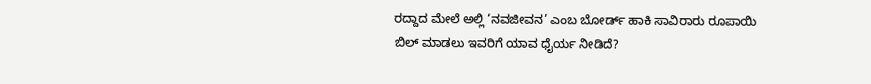ರದ್ದಾದ ಮೇಲೆ ಅಲ್ಲಿ ‘ನವಜೀವನ’ ಎಂಬ ಬೋರ್ಡ್ ಹಾಕಿ ಸಾವಿರಾರು ರೂಪಾಯಿ ಬಿಲ್ ಮಾಡಲು ಇವರಿಗೆ ಯಾವ ಧೈರ್ಯ ನೀಡಿದೆ?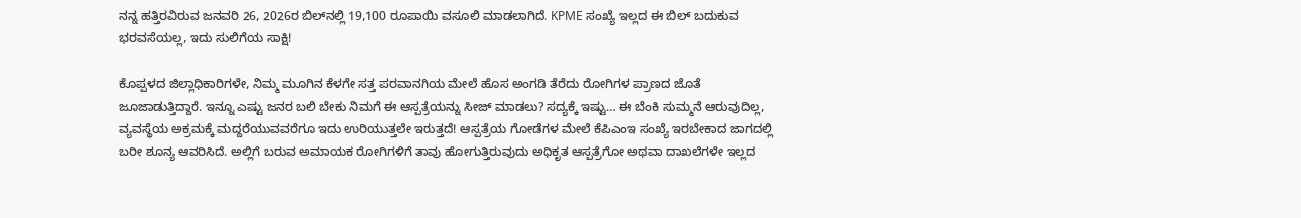ನನ್ನ ಹತ್ತಿರವಿರುವ ಜನವರಿ 26, 2026ರ ಬಿಲ್‌ನಲ್ಲಿ 19,100 ರೂಪಾಯಿ ವಸೂಲಿ ಮಾಡಲಾಗಿದೆ. KPME ಸಂಖ್ಯೆ ಇಲ್ಲದ ಈ ಬಿಲ್ ಬದುಕುವ ಭರವಸೆಯಲ್ಲ, ಇದು ಸುಲಿಗೆಯ ಸಾಕ್ಷಿ!

ಕೊಪ್ಪಳದ ಜಿಲ್ಲಾಧಿಕಾರಿಗಳೇ, ನಿಮ್ಮ ಮೂಗಿನ ಕೆಳಗೇ ಸತ್ತ ಪರವಾನಗಿಯ ಮೇಲೆ ಹೊಸ ಅಂಗಡಿ ತೆರೆದು ರೋಗಿಗಳ ಪ್ರಾಣದ ಜೊತೆ ಜೂಜಾಡುತ್ತಿದ್ದಾರೆ. ಇನ್ನೂ ಎಷ್ಟು ಜನರ ಬಲಿ ಬೇಕು ನಿಮಗೆ ಈ ಆಸ್ಪತ್ರೆಯನ್ನು ಸೀಜ್ ಮಾಡಲು? ಸದ್ಯಕ್ಕೆ ಇಷ್ಟು… ಈ ಬೆಂಕಿ ಸುಮ್ಮನೆ ಆರುವುದಿಲ್ಲ, ವ್ಯವಸ್ಥೆಯ ಅಕ್ರಮಕ್ಕೆ ಮದ್ದರೆಯುವವರೆಗೂ ಇದು ಉರಿಯುತ್ತಲೇ ಇರುತ್ತದೆ! ಆಸ್ಪತ್ರೆಯ ಗೋಡೆಗಳ ಮೇಲೆ ಕೆಪಿಎಂಇ ಸಂಖ್ಯೆ ಇರಬೇಕಾದ ಜಾಗದಲ್ಲಿ ಬರೀ ಶೂನ್ಯ ಆವರಿಸಿದೆ. ಅಲ್ಲಿಗೆ ಬರುವ ಅಮಾಯಕ ರೋಗಿಗಳಿಗೆ ತಾವು ಹೋಗುತ್ತಿರುವುದು ಅಧಿಕೃತ ಆಸ್ಪತ್ರೆಗೋ ಅಥವಾ ದಾಖಲೆಗಳೇ ಇಲ್ಲದ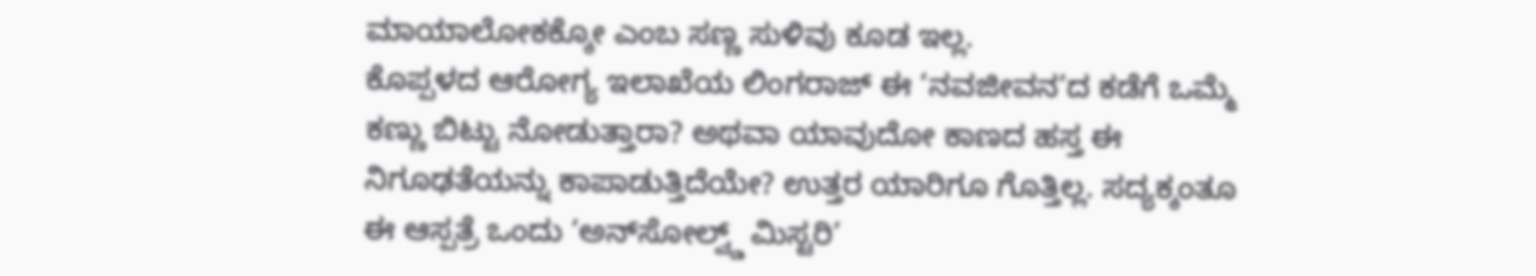ಮಾಯಾಲೋಕಕ್ಕೋ ಎಂಬ ಸಣ್ಣ ಸುಳಿವು ಕೂಡ ಇಲ್ಲ.
ಕೊಪ್ಪಳದ ಆರೋಗ್ಯ ಇಲಾಖೆಯ ಲಿಂಗರಾಜ್ ಈ ‘ನವಜೀವನ’ದ ಕಡೆಗೆ ಒಮ್ಮೆ ಕಣ್ಣು ಬಿಟ್ಟು ನೋಡುತ್ತಾರಾ? ಅಥವಾ ಯಾವುದೋ ಕಾಣದ ಹಸ್ತ ಈ ನಿಗೂಢತೆಯನ್ನು ಕಾಪಾಡುತ್ತಿದೆಯೇ? ಉತ್ತರ ಯಾರಿಗೂ ಗೊತ್ತಿಲ್ಲ. ಸದ್ಯಕ್ಕಂತೂ ಈ ಆಸ್ಪತ್ರೆ ಒಂದು ‘ಅನ್‌ಸೋಲ್ವ್ಡ್ ಮಿಸ್ಟರಿ’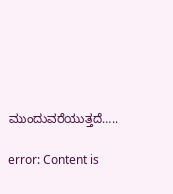ಮುಂದುವರೆಯುತ್ತದೆ…..

error: Content is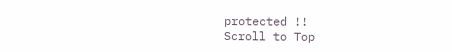protected !!
Scroll to Top